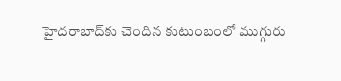హైదరాబాద్‌కు చెందిన కుటుంబంలో ముగ్గురు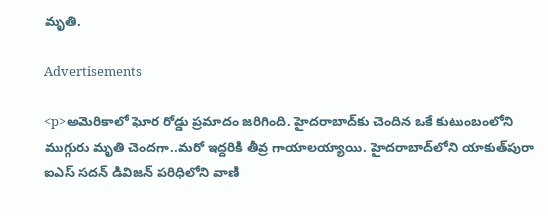మృతి.

Advertisements

<p>అమెరికాలో ఘోర రోడ్డు ప్రమాదం జరిగింది. హైదరాబాద్‌కు చెందిన ఒకే కుటుంబంలోని ముగ్గురు మృతి చెందగా..మరో ఇద్దరికి తీవ్ర గాయాలయ్యాయి. హైదరాబాద్‌లోని యాకుత్‌పురా ఐఎస్ సదన్ డివిజన్‌ పరిధిలోని వాణి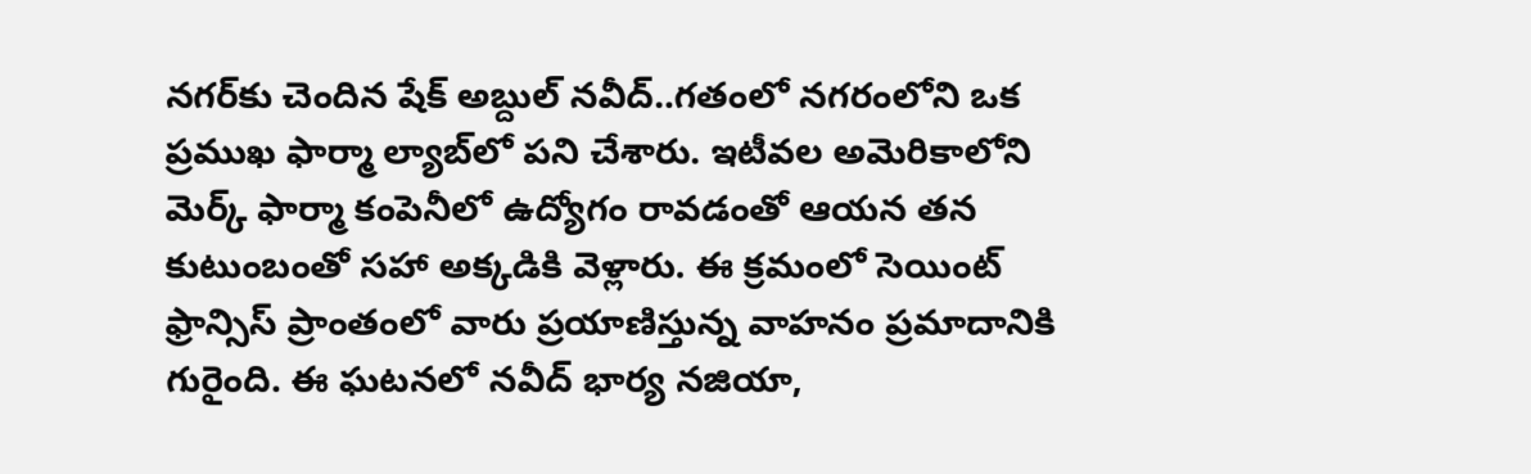నగర్‌కు చెందిన షేక్ అబ్దుల్ నవీద్..గతంలో నగరంలోని ఒక ప్రముఖ ఫార్మా ల్యాబ్‌లో పని చేశారు. ఇటీవల అమెరికాలోని మెర్క్ ఫార్మా కంపెనీలో ఉద్యోగం రావడంతో ఆయన తన కుటుంబంతో సహా అక్కడికి వెళ్లారు. ఈ క్రమంలో సెయింట్ ఫ్రాన్సిస్ ప్రాంతంలో వారు ప్రయాణిస్తున్న వాహనం ప్రమాదానికి గురైంది. ఈ ఘటనలో నవీద్ భార్య నజియా,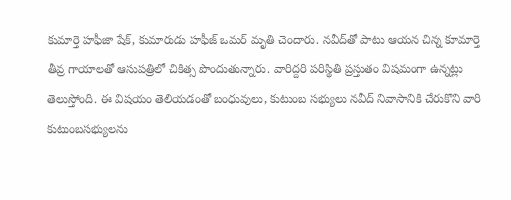కుమార్తె హఫీజా షేక్, కుమారుడు హఫీజ్ ఒమర్ మృతి చెందారు. నవీద్‌తో పాటు ఆయన చిన్న కూమార్తె తీవ్ర గాయాలతో ఆసుపత్రిలో చికిత్స పొందుతున్నారు. వారిద్దరి పరిస్థితి ప్రస్తుతం విషమంగా ఉన్నట్లు తెలుస్తోంది. ఈ విషయం తెలియడంతో బంధువులు, కుటుంబ సభ్యులు నవీద్ నివాసానికి చేరుకొని వారి కుటుంబసభ్యులను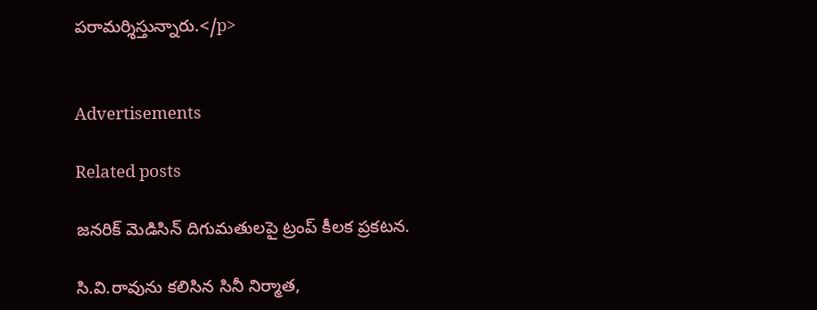పరామర్శిస్తున్నారు.</p>


Advertisements

Related posts

జనరిక్ మెడిసిన్ దిగుమతులపై ట్రంప్ కీలక ప్రకటన.

సి.వి.రావును కలిసిన సినీ నిర్మాత,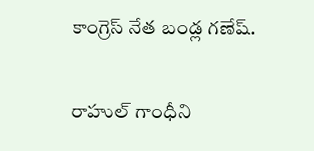కాంగ్రెస్‌ నేత బండ్ల గణేష్.

రాహుల్ గాంధీని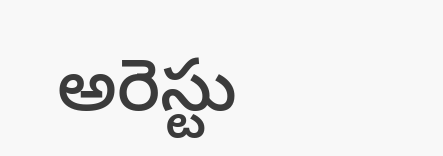అరెస్టు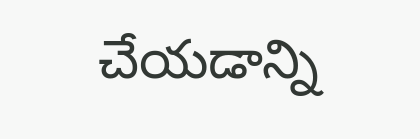చేయడాన్ని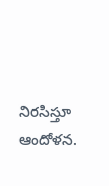నిరసిస్తూ ఆందోళన.